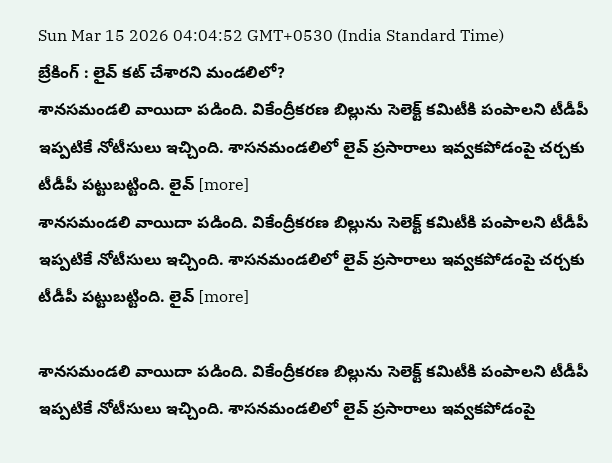Sun Mar 15 2026 04:04:52 GMT+0530 (India Standard Time)
బ్రేకింగ్ : లైవ్ కట్ చేశారని మండలిలో?
శానసమండలి వాయిదా పడింది. వికేంద్రీకరణ బిల్లును సెలెక్ట్ కమిటీకి పంపాలని టీడీపీ ఇప్పటికే నోటీసులు ఇచ్చింది. శాసనమండలిలో లైవ్ ప్రసారాలు ఇవ్వకపోడంపై చర్చకు టీడీపీ పట్టుబట్టింది. లైవ్ [more]
శానసమండలి వాయిదా పడింది. వికేంద్రీకరణ బిల్లును సెలెక్ట్ కమిటీకి పంపాలని టీడీపీ ఇప్పటికే నోటీసులు ఇచ్చింది. శాసనమండలిలో లైవ్ ప్రసారాలు ఇవ్వకపోడంపై చర్చకు టీడీపీ పట్టుబట్టింది. లైవ్ [more]

శానసమండలి వాయిదా పడింది. వికేంద్రీకరణ బిల్లును సెలెక్ట్ కమిటీకి పంపాలని టీడీపీ ఇప్పటికే నోటీసులు ఇచ్చింది. శాసనమండలిలో లైవ్ ప్రసారాలు ఇవ్వకపోడంపై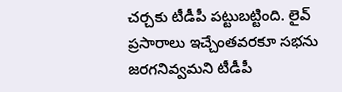చర్చకు టీడీపీ పట్టుబట్టింది. లైవ్ ప్రసారాలు ఇచ్చేంతవరకూ సభను జరగనివ్వమని టీడీపీ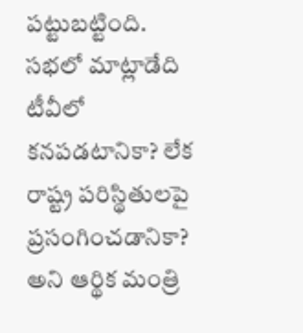పట్టుబట్టింది. సభలో మాట్లాడేది టీవీలో కనపడటానికా? లేక రాష్ట్ర పరిస్థితులపై ప్రసంగించడానికా? అని ఆర్థిక మంత్రి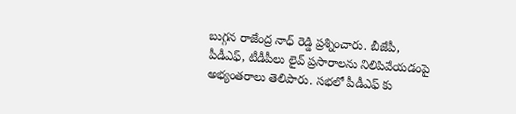బుగ్గన రాజేంద్ర నాధ్ రెడ్డి ప్రశ్నించారు. బీజేపీ, పీడీఎఫ్, టీడీపీలు లైవ్ ప్రసారాలను నిలిపివేయడంపై అభ్యంతరాలు తెలిపారు. సభలో పీడీఎఫ్ కు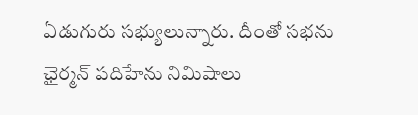ఏడుగురు సభ్యులున్నారు. దీంతో సభను ఛైర్మన్ పదిహేను నిమిషాలు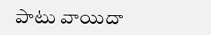పాటు వాయిదా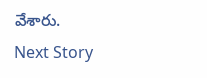వేశారు.
Next Story